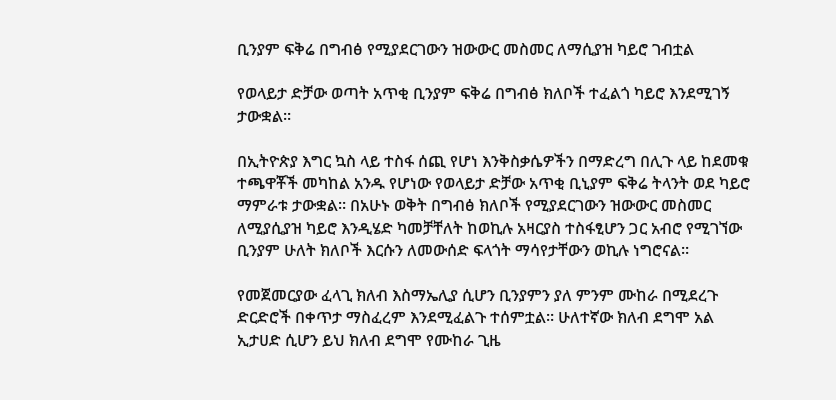ቢንያም ፍቅሬ በግብፅ የሚያደርገውን ዝውውር መስመር ለማሲያዝ ካይሮ ገብቷል

የወላይታ ድቻው ወጣት አጥቂ ቢንያም ፍቅሬ በግብፅ ክለቦች ተፈልጎ ካይሮ እንደሚገኝ ታውቋል።

በኢትዮጵያ እግር ኳስ ላይ ተስፋ ሰጪ የሆነ እንቅስቃሴዎችን በማድረግ በሊጉ ላይ ከደመቁ ተጫዋቾች መካከል አንዱ የሆነው የወላይታ ድቻው አጥቂ ቢኒያም ፍቅሬ ትላንት ወደ ካይሮ ማምራቱ ታውቋል። በአሁኑ ወቅት በግብፅ ክለቦች የሚያደርገውን ዝውውር መስመር ለሚያሲያዝ ካይሮ እንዲሄድ ካመቻቸለት ከወኪሉ አዛርያስ ተስፋፂሆን ጋር አብሮ የሚገኘው ቢንያም ሁለት ክለቦች እርሱን ለመውሰድ ፍላጎት ማሳየታቸውን ወኪሉ ነግሮናል።

የመጀመርያው ፈላጊ ክለብ እስማኤሊያ ሲሆን ቢንያምን ያለ ምንም ሙከራ በሚደረጉ ድርድሮች በቀጥታ ማስፈረም እንደሚፈልጉ ተሰምቷል። ሁለተኛው ክለብ ደግሞ አል ኢታሀድ ሲሆን ይህ ክለብ ደግሞ የሙከራ ጊዜ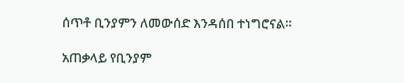ሰጥቶ ቢንያምን ለመውሰድ እንዳሰበ ተነግሮናል።

አጠቃላይ የቢንያም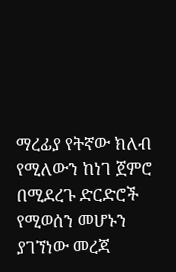ማረፊያ የትኛው ክለብ የሚለውን ከነገ ጀምሮ በሚደረጉ ድርድሮች የሚወሰን መሆኑን ያገኘነው መረጃ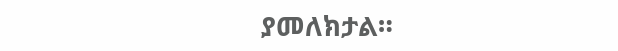ያመለክታል።